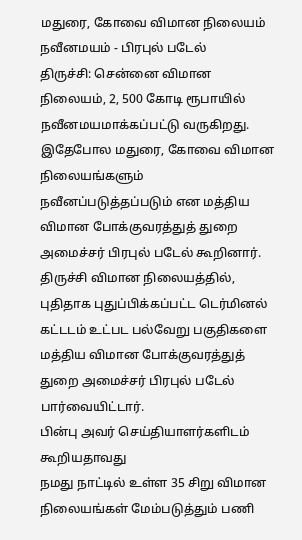மதுரை, கோவை விமான நிலையம் நவீனமயம் - பிரபுல் படேல்
திருச்சி: சென்னை விமான நிலையம், 2, 500 கோடி ரூபாயில் நவீனமயமாக்கப்பட்டு வருகிறது. இதேபோல மதுரை, கோவை விமான நிலையங்களும் நவீனப்படுத்தப்படும் என மத்திய விமான போக்குவரத்துத் துறை அமைச்சர் பிரபுல் படேல் கூறினார்.
திருச்சி விமான நிலையத்தில், புதிதாக புதுப்பிக்கப்பட்ட டெர்மினல் கட்டடம் உட்பட பல்வேறு பகுதிகளை மத்திய விமான போக்குவரத்துத் துறை அமைச்சர் பிரபுல் படேல் பார்வையிட்டார்.
பின்பு அவர் செய்தியாளர்களிடம் கூறியதாவது
நமது நாட்டில் உள்ள 35 சிறு விமான நிலையங்கள் மேம்படுத்தும் பணி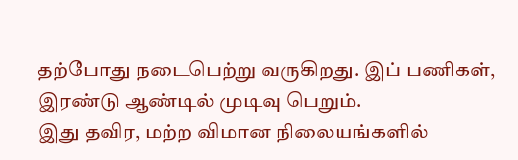தற்போது நடைபெற்று வருகிறது. இப் பணிகள், இரண்டு ஆண்டில் முடிவு பெறும்.
இது தவிர, மற்ற விமான நிலையங்களில்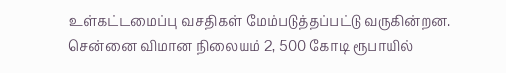உள்கட்டமைப்பு வசதிகள் மேம்படுத்தப்பட்டு வருகின்றன.
சென்னை விமான நிலையம் 2, 500 கோடி ரூபாயில்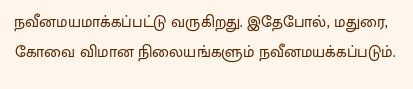நவீனமயமாக்கப்பட்டு வருகிறது. இதேபோல், மதுரை, கோவை விமான நிலையங்களும் நவீனமயக்கப்படும்.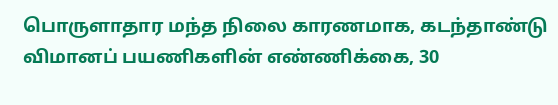பொருளாதார மந்த நிலை காரணமாக, கடந்தாண்டு விமானப் பயணிகளின் எண்ணிக்கை, 30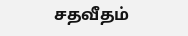சதவீதம்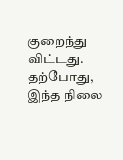குறைந்து விட்டது. தற்போது, இந்த நிலை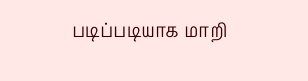படிப்படியாக மாறி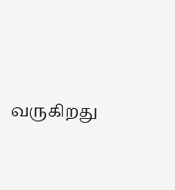வருகிறது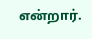என்றார்.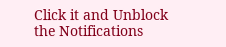Click it and Unblock the Notifications